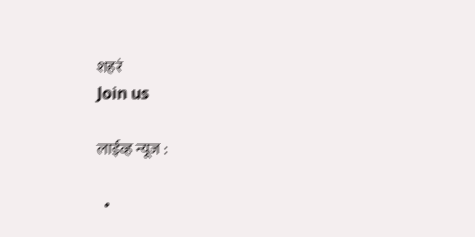शहरं
Join us

लाईव्ह न्यूज :

  •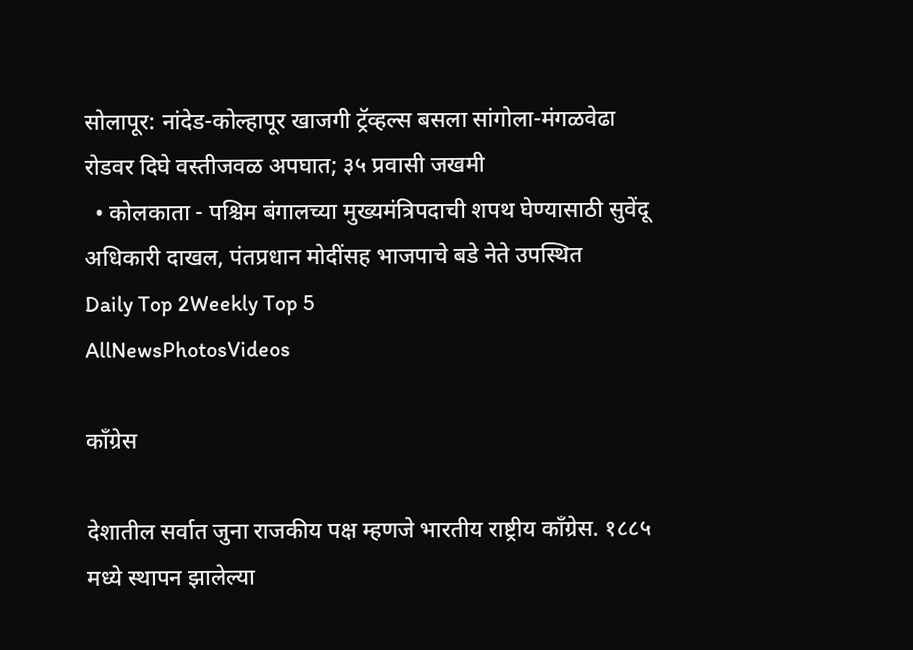सोलापूर: नांदेड-कोल्हापूर खाजगी ट्रॅव्हल्स बसला सांगोला-मंगळवेढा रोडवर दिघे वस्तीजवळ अपघात; ३५ प्रवासी जखमी
  • कोलकाता - पश्चिम बंगालच्या मुख्यमंत्रिपदाची शपथ घेण्यासाठी सुवेंदू अधिकारी दाखल, पंतप्रधान मोदींसह भाजपाचे बडे नेते उपस्थित
Daily Top 2Weekly Top 5
AllNewsPhotosVideos

काँग्रेस

देशातील सर्वात जुना राजकीय पक्ष म्हणजे भारतीय राष्ट्रीय काँग्रेस. १८८५ मध्ये स्थापन झालेल्या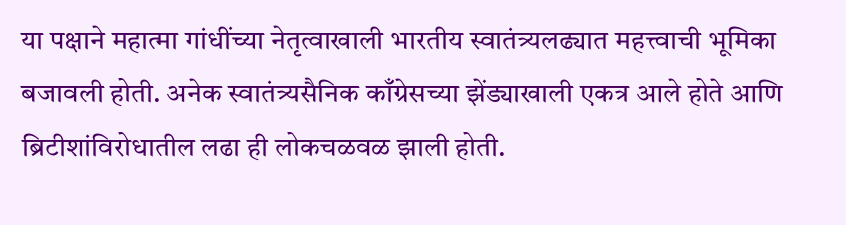या पक्षाने महात्मा गांधींच्या नेतृत्वाखाली भारतीय स्वातंत्र्यलढ्यात महत्त्वाची भूमिका बजावली होती. अनेक स्वातंत्र्यसैनिक काँग्रेसच्या झेंड्याखाली एकत्र आले होते आणि ब्रिटीशांविरोधातील लढा ही लोकचळवळ झाली होती.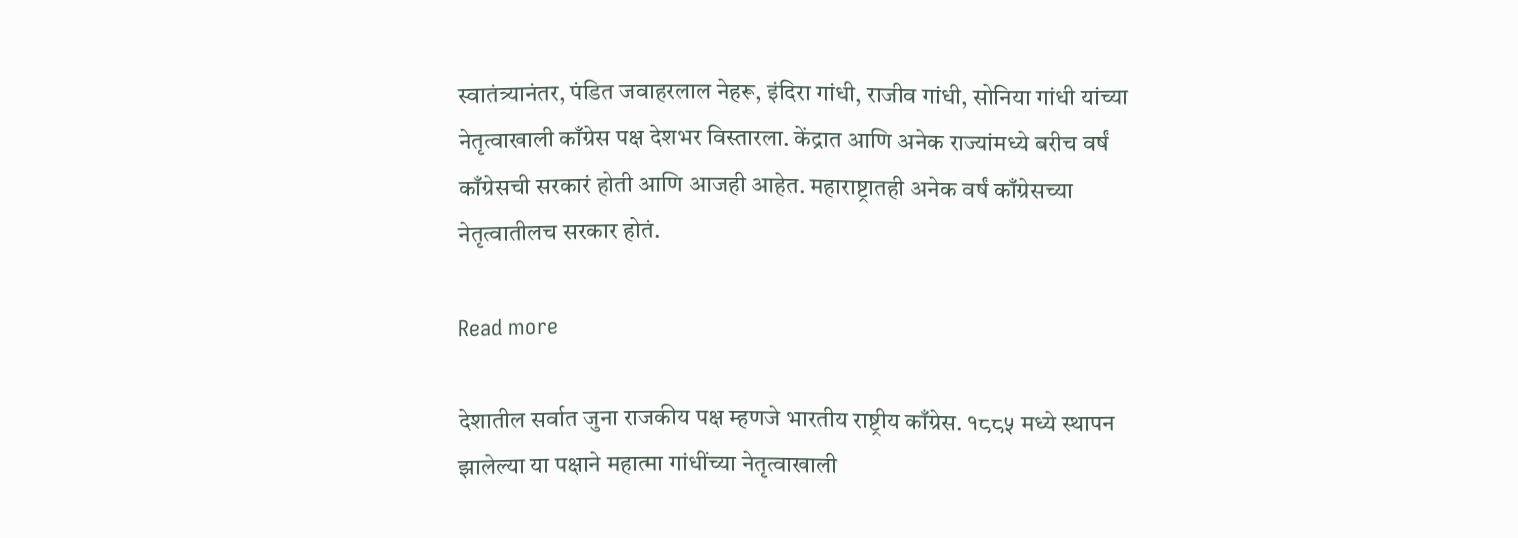स्वातंत्र्यानंतर, पंडित जवाहरलाल नेहरू, इंदिरा गांधी, राजीव गांधी, सोनिया गांधी यांच्या नेतृत्वाखाली काँग्रेस पक्ष देशभर विस्तारला. केंद्रात आणि अनेक राज्यांमध्ये बरीच वर्षं काँग्रेसची सरकारं होती आणि आजही आहेत. महाराष्ट्रातही अनेक वर्षं काँग्रेसच्या नेतृत्वातीलच सरकार होतं.

Read more

देशातील सर्वात जुना राजकीय पक्ष म्हणजे भारतीय राष्ट्रीय काँग्रेस. १८८५ मध्ये स्थापन झालेल्या या पक्षाने महात्मा गांधींच्या नेतृत्वाखाली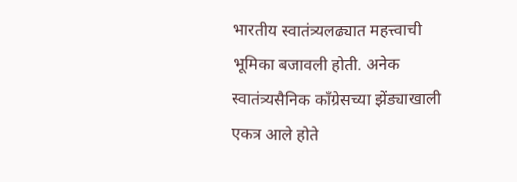भारतीय स्वातंत्र्यलढ्यात महत्त्वाची भूमिका बजावली होती. अनेक स्वातंत्र्यसैनिक काँग्रेसच्या झेंड्याखाली एकत्र आले होते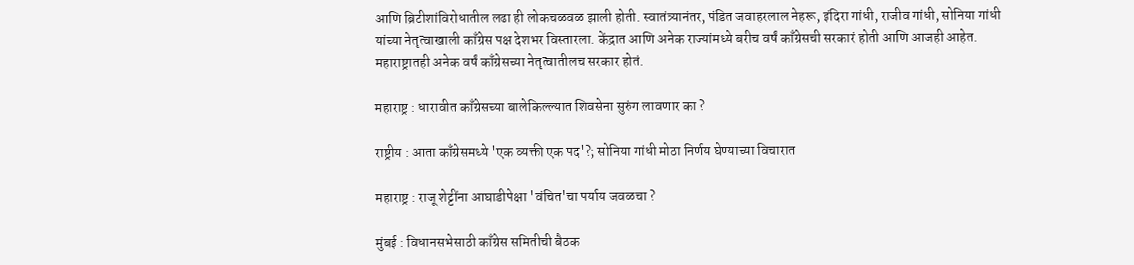आणि ब्रिटीशांविरोधातील लढा ही लोकचळवळ झाली होती. स्वातंत्र्यानंतर, पंडित जवाहरलाल नेहरू, इंदिरा गांधी, राजीव गांधी, सोनिया गांधी यांच्या नेतृत्वाखाली काँग्रेस पक्ष देशभर विस्तारला. केंद्रात आणि अनेक राज्यांमध्ये बरीच वर्षं काँग्रेसची सरकारं होती आणि आजही आहेत. महाराष्ट्रातही अनेक वर्षं काँग्रेसच्या नेतृत्वातीलच सरकार होतं.

महाराष्ट्र : धारावीत काँग्रेसच्या बालेकिल्ल्यात शिवसेना सुरुंग लावणार का ?

राष्ट्रीय : आता काँग्रेसमध्ये 'एक व्यक्ती एक पद'?; सोनिया गांधी मोठा निर्णय घेण्याच्या विचारात

महाराष्ट्र : राजू शेट्टींना आघाडीपेक्षा 'वंचित'चा पर्याय जवळचा ?

मुंबई : विधानसभेसाठी काँग्रेस समितीची बैठक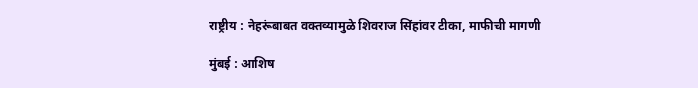राष्ट्रीय : नेहरूंबाबत वक्तव्यामुळे शिवराज सिंहांवर टीका, माफीची मागणी

मुंबई : आशिष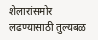शेलारांसमोर लढण्यासाठी तुल्यबळ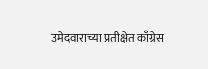उमेदवाराच्या प्रतीक्षेत काँग्रेस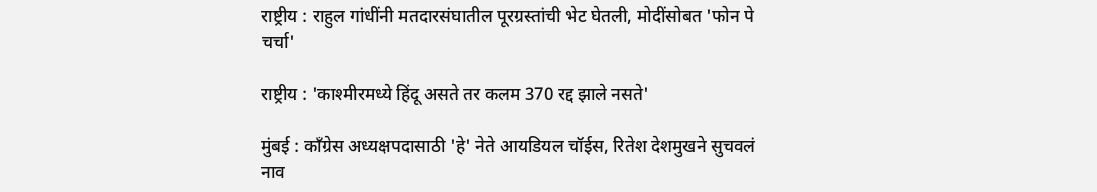राष्ट्रीय : राहुल गांधींनी मतदारसंघातील पूरग्रस्तांची भेट घेतली, मोदींसोबत 'फोन पे चर्चा'

राष्ट्रीय : 'काश्मीरमध्ये हिंदू असते तर कलम 370 रद्द झाले नसते'

मुंबई : काँग्रेस अध्यक्षपदासाठी 'हे' नेते आयडियल चॉईस, रितेश देशमुखने सुचवलं नाव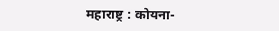महाराष्ट्र : कोयना-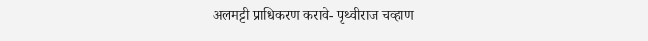अलमट्टी प्राधिकरण करावे- पृथ्वीराज चव्हाण